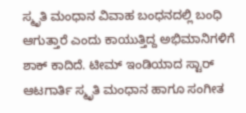ಸ್ಮೃತಿ ಮಂಧಾನ ವಿವಾಹ ಬಂಧನದಲ್ಲಿ ಬಂಧಿ ಆಗುತ್ತಾರೆ ಎಂದು ಕಾಯುತ್ತಿದ್ದ ಅಭಿಮಾನಿಗಳಿಗೆ ಶಾಕ್ ಕಾದಿದೆ. ಟೀಮ್ ಇಂಡಿಯಾದ ಸ್ಟಾರ್ ಆಟಗಾರ್ತಿ ಸ್ಮೃತಿ ಮಂಧಾನ ಹಾಗೂ ಸಂಗೀತ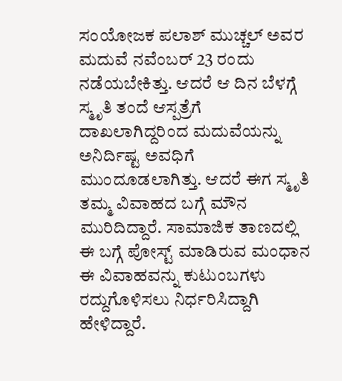ಸಂಯೋಜಕ ಪಲಾಶ್ ಮುಚ್ಚಲ್ ಅವರ ಮದುವೆ ನವೆಂಬರ್ 23 ರಂದು ನಡೆಯಬೇಕಿತ್ತು. ಆದರೆ ಆ ದಿನ ಬೆಳಗ್ಗೆ ಸ್ಮೃತಿ ತಂದೆ ಆಸ್ಪತ್ರೆಗೆ ದಾಖಲಾಗಿದ್ದರಿಂದ ಮದುವೆಯನ್ನು ಅನಿರ್ದಿಷ್ಟ ಅವಧಿಗೆ ಮುಂದೂಡಲಾಗಿತ್ತು. ಆದರೆ ಈಗ ಸ್ಮೃತಿ ತಮ್ಮ ವಿವಾಹದ ಬಗ್ಗೆ ಮೌನ ಮುರಿದಿದ್ದಾರೆ. ಸಾಮಾಜಿಕ ತಾಣದಲ್ಲಿ ಈ ಬಗ್ಗೆ ಪೋಸ್ಟ್ ಮಾಡಿರುವ ಮಂಧಾನ ಈ ವಿವಾಹವನ್ನು ಕುಟುಂಬಗಳು ರದ್ದುಗೊಳಿಸಲು ನಿರ್ಧರಿಸಿದ್ದಾಗಿ ಹೇಳಿದ್ದಾರೆ.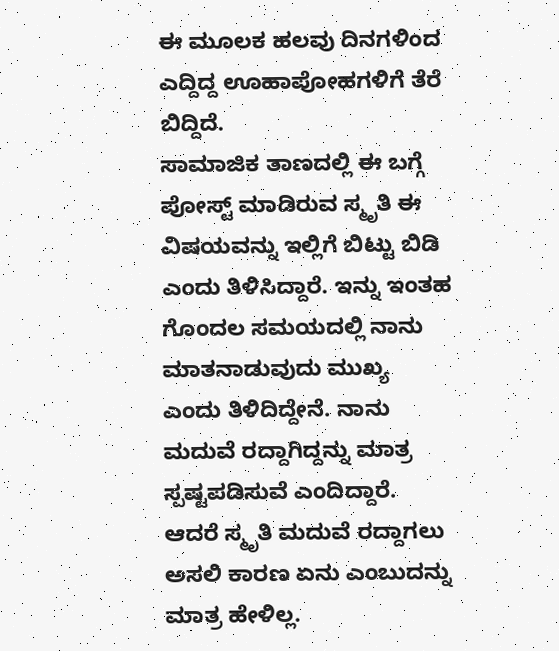ಈ ಮೂಲಕ ಹಲವು ದಿನಗಳಿಂದ ಎದ್ದಿದ್ದ ಊಹಾಪೋಹಗಳಿಗೆ ತೆರೆ ಬಿದ್ದಿದೆ.
ಸಾಮಾಜಿಕ ತಾಣದಲ್ಲಿ ಈ ಬಗ್ಗೆ ಪೋಸ್ಟ್ ಮಾಡಿರುವ ಸ್ಮೃತಿ ಈ ವಿಷಯವನ್ನು ಇಲ್ಲಿಗೆ ಬಿಟ್ಟು ಬಿಡಿ ಎಂದು ತಿಳಿಸಿದ್ದಾರೆ. ಇನ್ನು ಇಂತಹ ಗೊಂದಲ ಸಮಯದಲ್ಲಿ ನಾನು ಮಾತನಾಡುವುದು ಮುಖ್ಯ ಎಂದು ತಿಳಿದಿದ್ದೇನೆ. ನಾನು ಮದುವೆ ರದ್ದಾಗಿದ್ದನ್ನು ಮಾತ್ರ ಸ್ಪಷ್ಟಪಡಿಸುವೆ ಎಂದಿದ್ದಾರೆ. ಆದರೆ ಸ್ಮೃತಿ ಮದುವೆ ರದ್ದಾಗಲು ಅಸಲಿ ಕಾರಣ ಏನು ಎಂಬುದನ್ನು ಮಾತ್ರ ಹೇಳಿಲ್ಲ.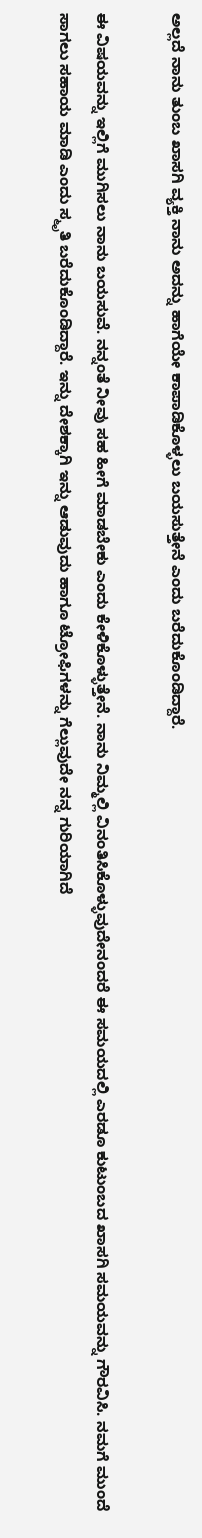ಅಲ್ಲದೆ ನಾನು ತುಂಬ ಖಾಸಗಿ ವ್ಯಕ್ತಿ ನಾನು ಅದನ್ನು ಹಾಗೆಯೇ ಕಾಪಾಡಿಕೊಳ್ಳಲು ಬಯಸುತ್ತೇನೆ ಎಂದು ಬರೆದುಕೊಂಡಿದ್ದಾರೆ.

ಈ ವಿಷಯವನ್ನು ಇಲ್ಲಿಗೆ ಮುಗಿಸಲು ನಾನು ಬಯಸುವೆ. ನನ್ನಂತೆ ನೀವು ಸಹ ಹೀಗೆ ಮಾಡಬೇಕು ಎಂದು ಕೇಳಿಕೊಳ್ಳುತ್ತೇನೆ. ನಾನು ನಿಮ್ಮಲ್ಲಿ ವಿನಂತಿಸಿಕೊಳ್ಳುವುದೇನಂದರೆ ಈ ಸಮಯದಲ್ಲಿ ಎರಡೂ ಕುಟುಂಬದ ಖಾಸಗಿ ಸಮಯವನ್ನು ಗೌರವಿಸಿ. ನಮಗೆ ಮುಂದೆ ಸಾಗಲು ಸಹಾಯ ಮಾಡಿ ಎಂದು ಸ್ಮೃತಿ ಬರೆದುಕೊಂಡಿದ್ದಾರೆ. ಇನ್ನು ದೇಶಕ್ಕಾಗಿ ಇನ್ನು ಆಡುವುದು ಹಾಗೂ ಟ್ರೋಫಿಗಳನ್ನು ಗೆಲ್ಲುವುದೇ ನನ್ನ ಗುರಿಯಾಗಿದೆ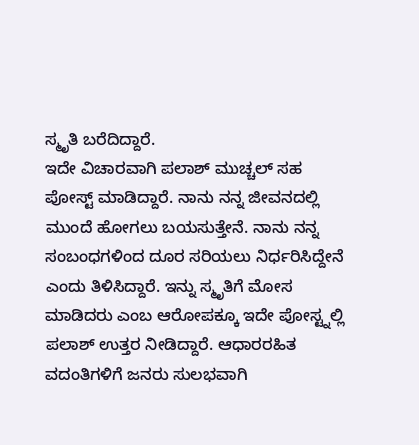ಸ್ಮೃತಿ ಬರೆದಿದ್ದಾರೆ.
ಇದೇ ವಿಚಾರವಾಗಿ ಪಲಾಶ್ ಮುಚ್ಚಲ್ ಸಹ ಪೋಸ್ಟ್ ಮಾಡಿದ್ದಾರೆ. ನಾನು ನನ್ನ ಜೀವನದಲ್ಲಿ ಮುಂದೆ ಹೋಗಲು ಬಯಸುತ್ತೇನೆ. ನಾನು ನನ್ನ ಸಂಬಂಧಗಳಿಂದ ದೂರ ಸರಿಯಲು ನಿರ್ಧರಿಸಿದ್ದೇನೆ ಎಂದು ತಿಳಿಸಿದ್ದಾರೆ. ಇನ್ನು ಸ್ಮೃತಿಗೆ ಮೋಸ ಮಾಡಿದರು ಎಂಬ ಆರೋಪಕ್ಕೂ ಇದೇ ಪೋಸ್ಟ್ನಲ್ಲಿ ಪಲಾಶ್ ಉತ್ತರ ನೀಡಿದ್ದಾರೆ. ಆಧಾರರಹಿತ ವದಂತಿಗಳಿಗೆ ಜನರು ಸುಲಭವಾಗಿ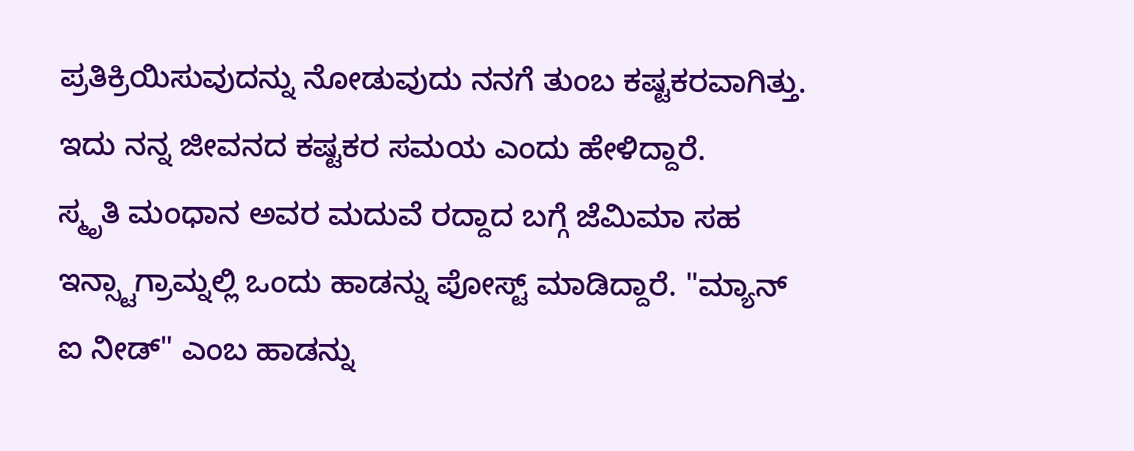ಪ್ರತಿಕ್ರಿಯಿಸುವುದನ್ನು ನೋಡುವುದು ನನಗೆ ತುಂಬ ಕಷ್ಟಕರವಾಗಿತ್ತು. ಇದು ನನ್ನ ಜೀವನದ ಕಷ್ಟಕರ ಸಮಯ ಎಂದು ಹೇಳಿದ್ದಾರೆ.
ಸ್ಮೃತಿ ಮಂಧಾನ ಅವರ ಮದುವೆ ರದ್ದಾದ ಬಗ್ಗೆ ಜೆಮಿಮಾ ಸಹ ಇನ್ಸ್ಟಾಗ್ರಾಮ್ನಲ್ಲಿ ಒಂದು ಹಾಡನ್ನು ಪೋಸ್ಟ್ ಮಾಡಿದ್ದಾರೆ. "ಮ್ಯಾನ್ ಐ ನೀಡ್" ಎಂಬ ಹಾಡನ್ನು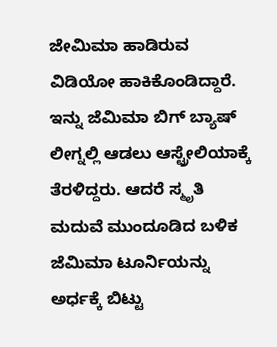ಜೇಮಿಮಾ ಹಾಡಿರುವ ವಿಡಿಯೋ ಹಾಕಿಕೊಂಡಿದ್ದಾರೆ. ಇನ್ನು ಜೆಮಿಮಾ ಬಿಗ್ ಬ್ಯಾಷ್ ಲೀಗ್ನಲ್ಲಿ ಆಡಲು ಆಸ್ಟ್ರೇಲಿಯಾಕ್ಕೆ ತೆರಳಿದ್ದರು. ಆದರೆ ಸ್ಮೃತಿ ಮದುವೆ ಮುಂದೂಡಿದ ಬಳಿಕ ಜೆಮಿಮಾ ಟೂರ್ನಿಯನ್ನು ಅರ್ಧಕ್ಕೆ ಬಿಟ್ಟು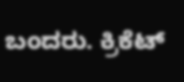ಬಂದರು. ಕ್ರಿಕೆಟ್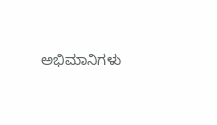ಅಭಿಮಾನಿಗಳು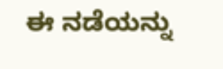ಈ ನಡೆಯನ್ನು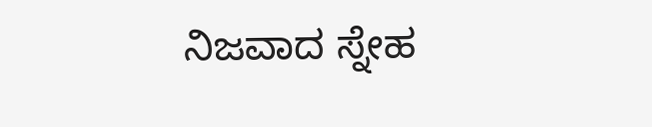ನಿಜವಾದ ಸ್ನೇಹ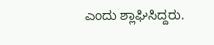ಎಂದು ಶ್ಲಾಘಿಸಿದ್ದರು.